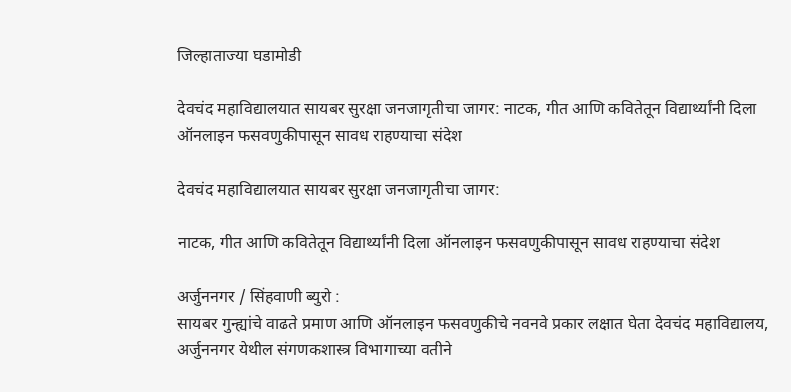जिल्हाताज्या घडामोडी

देवचंद महाविद्यालयात सायबर सुरक्षा जनजागृतीचा जागर: नाटक, गीत आणि कवितेतून विद्यार्थ्यांनी दिला ऑनलाइन फसवणुकीपासून सावध राहण्याचा संदेश

देवचंद महाविद्यालयात सायबर सुरक्षा जनजागृतीचा जागर:

नाटक, गीत आणि कवितेतून विद्यार्थ्यांनी दिला ऑनलाइन फसवणुकीपासून सावध राहण्याचा संदेश

अर्जुननगर / सिंहवाणी ब्युरो :
सायबर गुन्ह्यांचे वाढते प्रमाण आणि ऑनलाइन फसवणुकीचे नवनवे प्रकार लक्षात घेता देवचंद महाविद्यालय, अर्जुननगर येथील संगणकशास्त्र विभागाच्या वतीने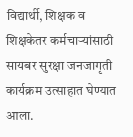विद्यार्थी, शिक्षक व शिक्षकेतर कर्मचाऱ्यांसाठी सायबर सुरक्षा जनजागृती कार्यक्रम उत्साहात घेण्यात आला.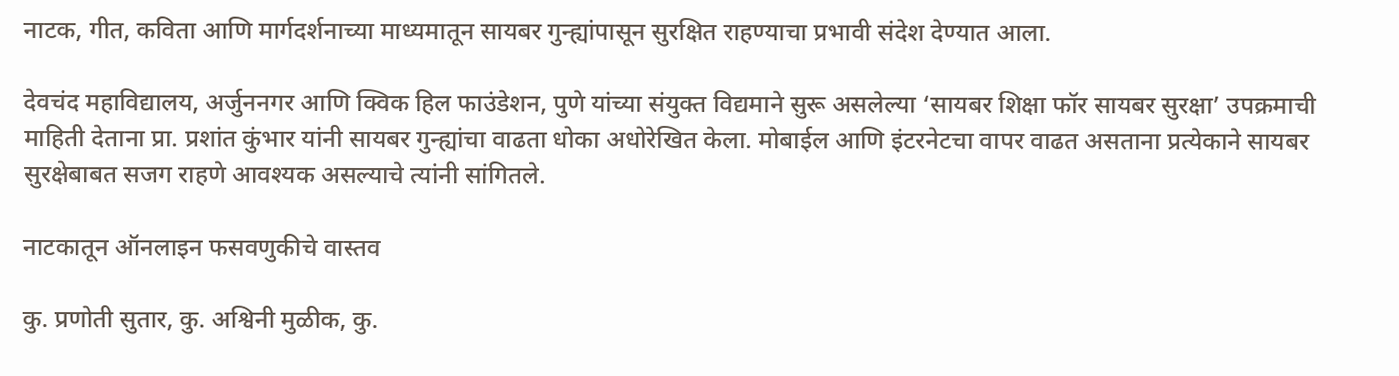नाटक, गीत, कविता आणि मार्गदर्शनाच्या माध्यमातून सायबर गुन्ह्यांपासून सुरक्षित राहण्याचा प्रभावी संदेश देण्यात आला.

देवचंद महाविद्यालय, अर्जुननगर आणि क्विक हिल फाउंडेशन, पुणे यांच्या संयुक्त विद्यमाने सुरू असलेल्या ‘सायबर शिक्षा फॉर सायबर सुरक्षा’ उपक्रमाची माहिती देताना प्रा. प्रशांत कुंभार यांनी सायबर गुन्ह्यांचा वाढता धोका अधोरेखित केला. मोबाईल आणि इंटरनेटचा वापर वाढत असताना प्रत्येकाने सायबर सुरक्षेबाबत सजग राहणे आवश्यक असल्याचे त्यांनी सांगितले.

नाटकातून ऑनलाइन फसवणुकीचे वास्तव

कु. प्रणोती सुतार, कु. अश्विनी मुळीक, कु.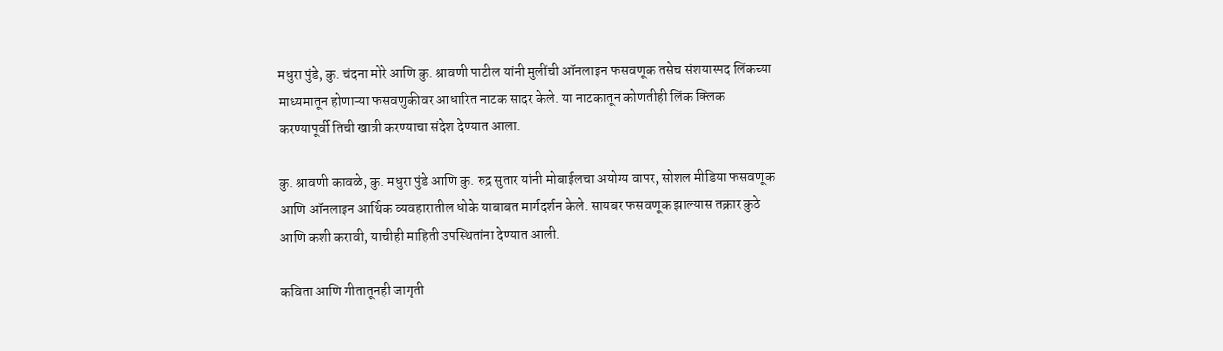मधुरा पुंडे, कु. चंदना मोरे आणि कु. श्रावणी पाटील यांनी मुलींची ऑनलाइन फसवणूक तसेच संशयास्पद लिंकच्या माध्यमातून होणाऱ्या फसवणुकीवर आधारित नाटक सादर केले. या नाटकातून कोणतीही लिंक क्लिक करण्यापूर्वी तिची खात्री करण्याचा संदेश देण्यात आला.

कु. श्रावणी कावळे, कु. मधुरा पुंडे आणि कु. रुद्र सुतार यांनी मोबाईलचा अयोग्य वापर, सोशल मीडिया फसवणूक आणि ऑनलाइन आर्थिक व्यवहारातील धोके याबाबत मार्गदर्शन केले. सायबर फसवणूक झाल्यास तक्रार कुठे आणि कशी करावी, याचीही माहिती उपस्थितांना देण्यात आली.

कविता आणि गीतातूनही जागृती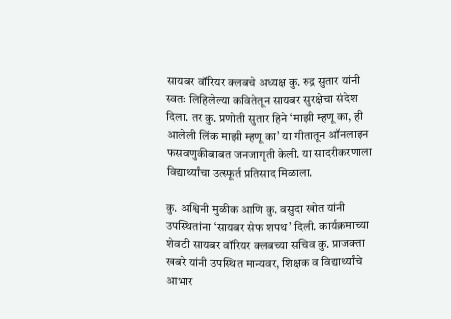सायबर वॉरियर क्लबचे अध्यक्ष कु. रुद्र सुतार यांनी स्वतः लिहिलेल्या कवितेतून सायबर सुरक्षेचा संदेश दिला. तर कु. प्रणोती सुतार हिने ‘माझी म्हणू का, ही आलेली लिंक माझी म्हणू का’ या गीतातून ऑनलाइन फसवणुकीबाबत जनजागृती केली. या सादरीकरणाला विद्यार्थ्यांचा उत्स्फूर्त प्रतिसाद मिळाला.

कु. अश्विनी मुळीक आणि कु. वसुदा खोत यांनी उपस्थितांना ‘सायबर सेफ शपथ’ दिली. कार्यक्रमाच्या शेवटी सायबर वॉरियर क्लबच्या सचिव कु. प्राजक्ता खबरे यांनी उपस्थित मान्यवर, शिक्षक व विद्यार्थ्यांचे आभार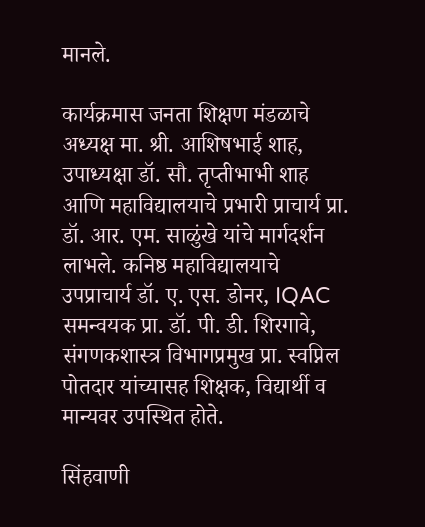मानले.

कार्यक्रमास जनता शिक्षण मंडळाचे अध्यक्ष मा. श्री. आशिषभाई शाह, उपाध्यक्षा डॉ. सौ. तृप्तीभाभी शाह आणि महाविद्यालयाचे प्रभारी प्राचार्य प्रा. डॉ. आर. एम. साळुंखे यांचे मार्गदर्शन लाभले. कनिष्ठ महाविद्यालयाचे उपप्राचार्य डॉ. ए. एस. डोनर, IQAC समन्वयक प्रा. डॉ. पी. डी. शिरगावे, संगणकशास्त्र विभागप्रमुख प्रा. स्वप्निल पोतदार यांच्यासह शिक्षक, विद्यार्थी व मान्यवर उपस्थित होते.

सिंहवाणी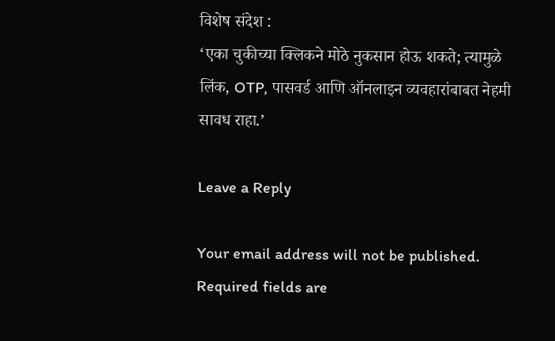विशेष संदेश :
‘एका चुकीच्या क्लिकने मोठे नुकसान होऊ शकते; त्यामुळे लिंक, OTP, पासवर्ड आणि ऑनलाइन व्यवहारांबाबत नेहमी सावध राहा.’

Leave a Reply

Your email address will not be published. Required fields are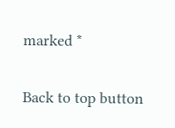marked *

Back to top button